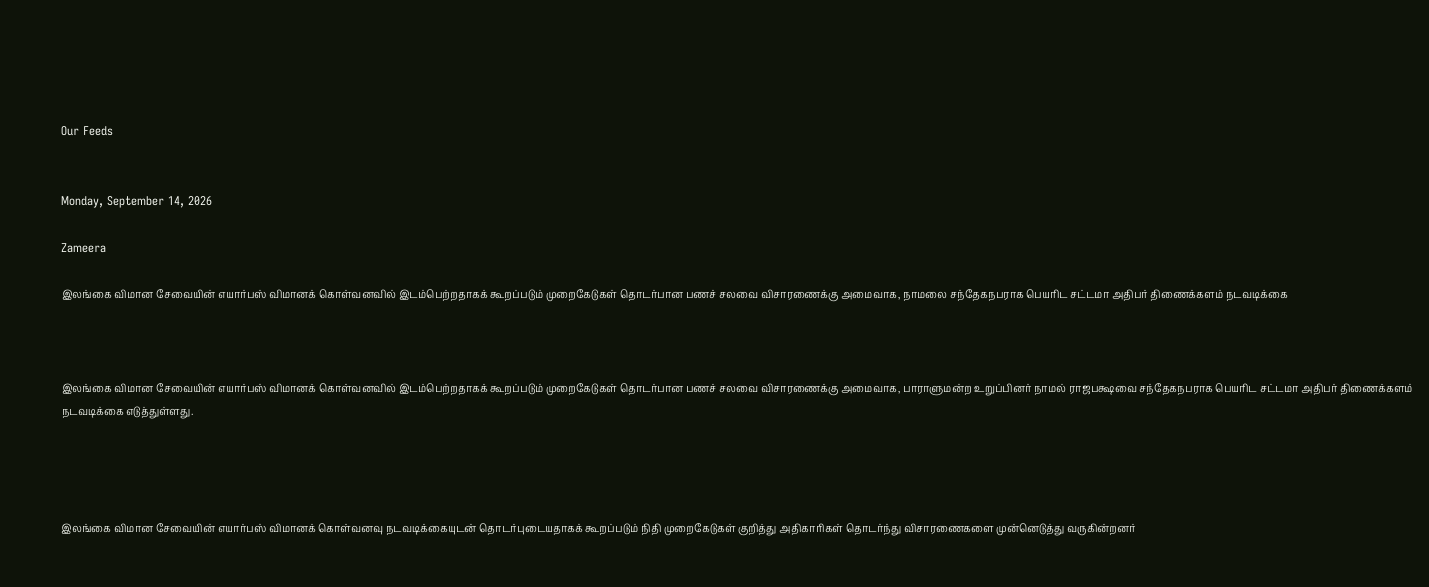Our Feeds


Monday, September 14, 2026

Zameera

இலங்கை விமான சேவையின் எயார்பஸ் விமானக் கொள்வனவில் இடம்பெற்றதாகக் கூறப்படும் முறைகேடுகள் தொடர்பான பணச் சலவை விசாரணைக்கு அமைவாக, நாமலை சந்தேகநபராக பெயரிட சட்டமா அதிபர் திணைக்களம் நடவடிக்கை



இலங்கை விமான சேவையின் எயார்பஸ் விமானக் கொள்வனவில் இடம்பெற்றதாகக் கூறப்படும் முறைகேடுகள் தொடர்பான பணச் சலவை விசாரணைக்கு அமைவாக, பாராளுமன்ற உறுப்பினர் நாமல் ராஜபக்ஷவை சந்தேகநபராக பெயரிட சட்டமா அதிபர் திணைக்களம் நடவடிக்கை எடுத்துள்ளது.




இலங்கை விமான சேவையின் எயார்பஸ் விமானக் கொள்வனவு நடவடிக்கையுடன் தொடர்புடையதாகக் கூறப்படும் நிதி முறைகேடுகள் குறித்து அதிகாரிகள் தொடர்ந்து விசாரணைகளை முன்னெடுத்து வருகின்றனர்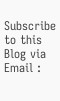Subscribe to this Blog via Email :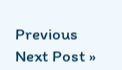Previous
Next Post »